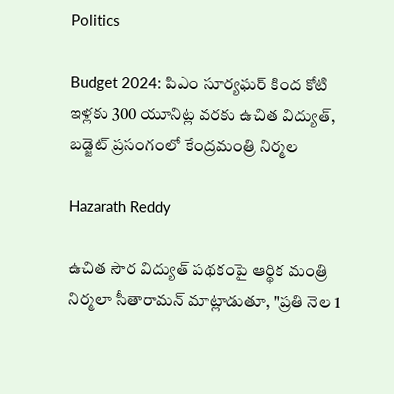Politics

Budget 2024: పిఎం సూర్యఘర్ కింద కోటి ఇళ్లకు 300 యూనిట్ల వరకు ఉచిత విద్యుత్‌, బడ్జెట్ ప్రసంగంలో కేంద్రమంత్రి నిర్మల

Hazarath Reddy

ఉచిత సౌర విద్యుత్ పథకంపై ఆర్థిక మంత్రి నిర్మలా సీతారామన్ మాట్లాడుతూ, "ప్రతి నెల 1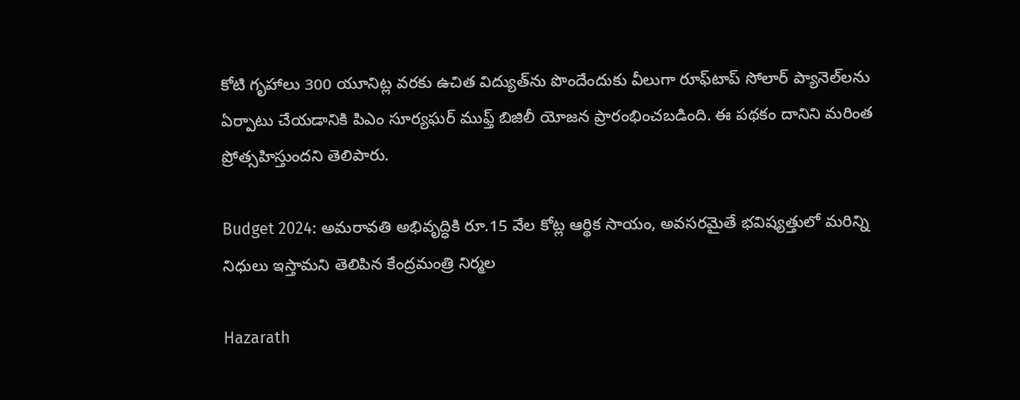కోటి గృహాలు 300 యూనిట్ల వరకు ఉచిత విద్యుత్‌ను పొందేందుకు వీలుగా రూఫ్‌టాప్ సోలార్ ప్యానెల్‌లను ఏర్పాటు చేయడానికి పిఎం సూర్యఘర్ ముఫ్త్ బిజిలీ యోజన ప్రారంభించబడింది. ఈ పథకం దానిని మరింత ప్రోత్సహిస్తుందని తెలిపారు.

Budget 2024: అమరావతి అభివృద్ధికి రూ.15 వేల కోట్ల ఆర్థిక సాయం, అవసరమైతే భవిష్యత్తులో మరిన్ని నిధులు ఇస్తామని తెలిపిన కేంద్రమంత్రి నిర్మల

Hazarath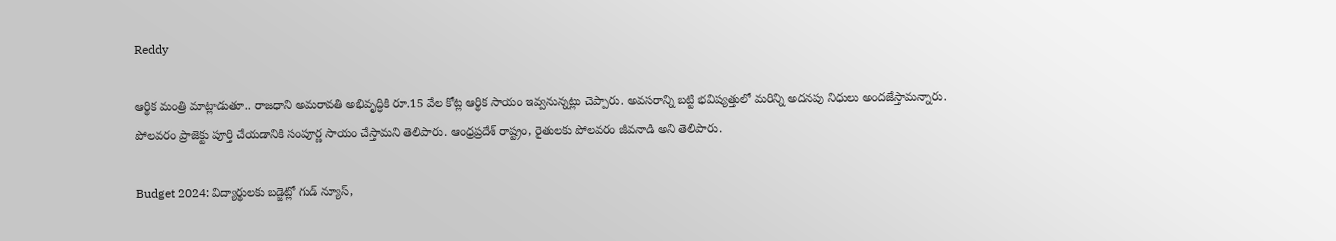Reddy

ఆర్థిక మంత్రి మాట్లాడుతూ.. రాజధాని అమరావతి అభివృద్ధికి రూ.15 వేల కోట్ల ఆర్థిక సాయం ఇవ్వనున్నట్లు చెప్పారు. అవసరాన్ని బట్టి భవిష్యత్తులో మరిన్ని అదనపు నిధులు అందజేస్తామన్నారు. పోలవరం ప్రాజెక్టు పూర్తి చేయడానికి సంపూర్ణ సాయం చేస్తామని తెలిపారు. ఆంధ్రప్రదేశ్‌ రాష్ట్రం, రైతులకు పోలవరం జీవనాడి అని తెలిపారు.

Budget 2024: విద్యార్థులకు బడ్జెట్లో గుడ్ న్యూస్,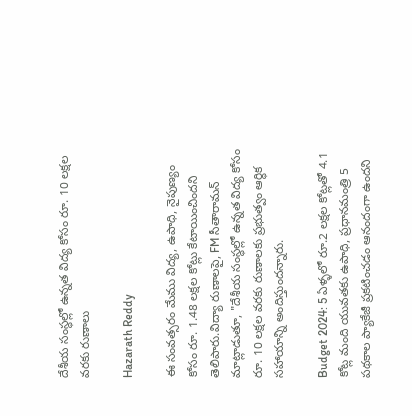దేశీయ సంస్థల్లో ఉన్నత విద్య కోసం రూ. 10 లక్షల వరకు రుణాలు

Hazarath Reddy

ఈ సంవత్సరం మేము విద్య, ఉపాధి, నైపుణ్యం కోసం రూ. 1.48 లక్షల కోట్లు కేటాయించిందని తెలిపారు.విద్యా రుణాలపై, FM సీతారామన్ మాట్లాడుతూ, "దేశీయ సంస్థల్లో ఉన్నత విద్య కోసం రూ. 10 లక్షల వరకు రుణాలకు ప్రభుత్వం ఆర్థిక సహాయాన్ని అందిస్తుందన్నారు.

Budget 2024: 5 ఏళ్ళలో రూ.2 లక్షల కోట్లతో 4.1 కోట్ల మంది యువతకు ఉపాధి, ప్రధానమంత్రి 5 పథకాల ప్యాకేజీ ప్రకటించడం ఆనందంగా ఉందని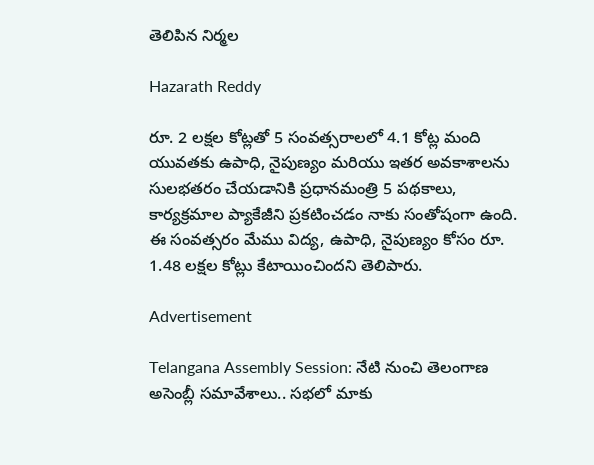తెలిపిన నిర్మల

Hazarath Reddy

రూ. 2 లక్షల కోట్లతో 5 సంవత్సరాలలో 4.1 కోట్ల మంది యువతకు ఉపాధి, నైపుణ్యం మరియు ఇతర అవకాశాలను సులభతరం చేయడానికి ప్రధానమంత్రి 5 పథకాలు, కార్యక్రమాల ప్యాకేజీని ప్రకటించడం నాకు సంతోషంగా ఉంది. ఈ సంవత్సరం మేము విద్య, ఉపాధి, నైపుణ్యం కోసం రూ. 1.48 లక్షల కోట్లు కేటాయించిందని తెలిపారు.

Advertisement

Telangana Assembly Session: నేటి నుంచి తెలంగాణ అసెంబ్లీ సమావేశాలు.. సభలో మాకు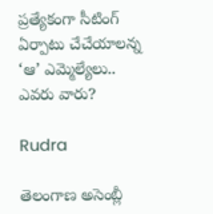ప్రత్యేకంగా సీటింగ్ ఏర్పాటు చేచేయాలన్న ‘ఆ’ ఎమ్మెల్యేలు.. ఎవరు వారు?

Rudra

తెలంగాణ అసెంబ్లీ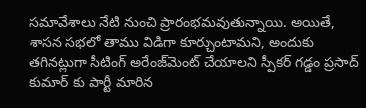సమావేశాలు నేటి నుంచి ప్రారంభమవుతున్నాయి. అయితే, శాసన సభలో తాము విడిగా కూర్చుంటామని, అందుకు తగినట్లుగా సీటింగ్ అరేంజ్‌మెంట్ చేయాలని స్పీకర్‌ గడ్డం ప్రసాద్ కుమార్‌ కు పార్టీ మారిన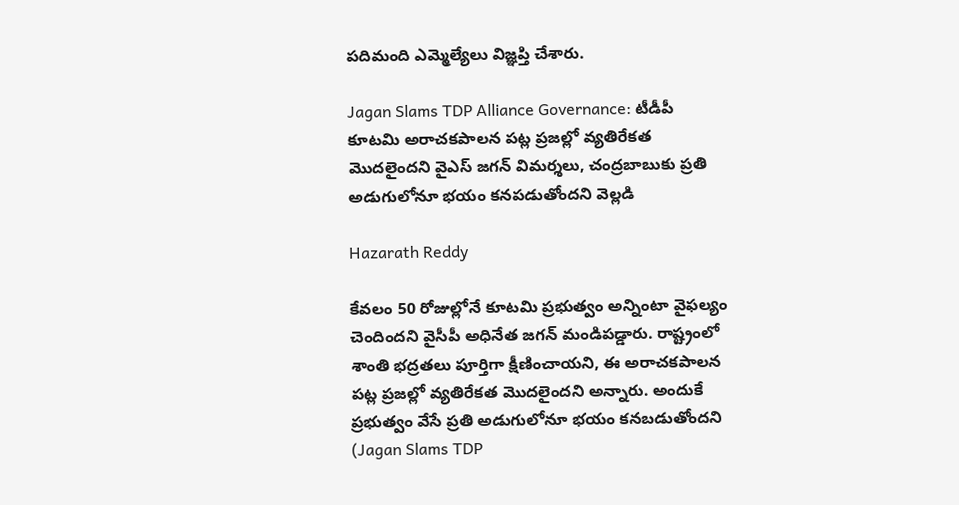పదిమంది ఎమ్మెల్యేలు విజ్ఞప్తి చేశారు.

Jagan Slams TDP Alliance Governance: టీడీపీ కూటమి అరాచకపాలన పట్ల ప్రజల్లో వ్యతిరేకత మొదలైందని వైఎస్ జగన్ విమర్శలు, చంద్రబాబుకు ప్రతి అడుగులోనూ భయం కనపడుతోందని వెల్లడి

Hazarath Reddy

కేవలం 50 రోజుల్లోనే కూటమి ప్రభుత్వం అన్నింటా వైఫల్యం చెందిందని వైసీపీ అధినేత జగన్ మండిపడ్డారు. రాష్ట్రంలో శాంతి భద్రతలు పూర్తిగా క్షీణించాయని, ఈ అరాచకపాలన పట్ల ప్రజల్లో వ్యతిరేకత మొదలైందని అన్నారు. అందుకే ప్రభుత్వం వేసే ప్రతి అడుగులోనూ భయం కనబడుతోందని (Jagan Slams TDP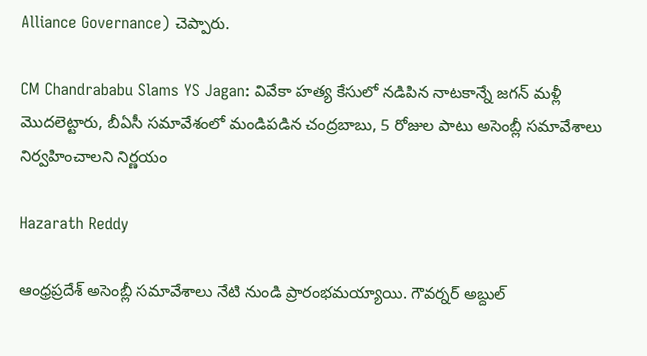Alliance Governance) చెప్పారు.

CM Chandrababu Slams YS Jagan: వివేకా హత్య కేసులో నడిపిన నాటకాన్నే జగన్ మళ్లీ మొదలెట్టారు, బీఏసీ సమావేశంలో మండిపడిన చంద్రబాబు, 5 రోజుల పాటు అసెంబ్లీ సమావేశాలు నిర్వహించాలని నిర్ణయం

Hazarath Reddy

ఆంధ్రప్రదేశ్ అసెంబ్లీ సమావేశాలు నేటి నుండి ప్రారంభమయ్యాయి. గౌవర్నర్ అబ్దుల్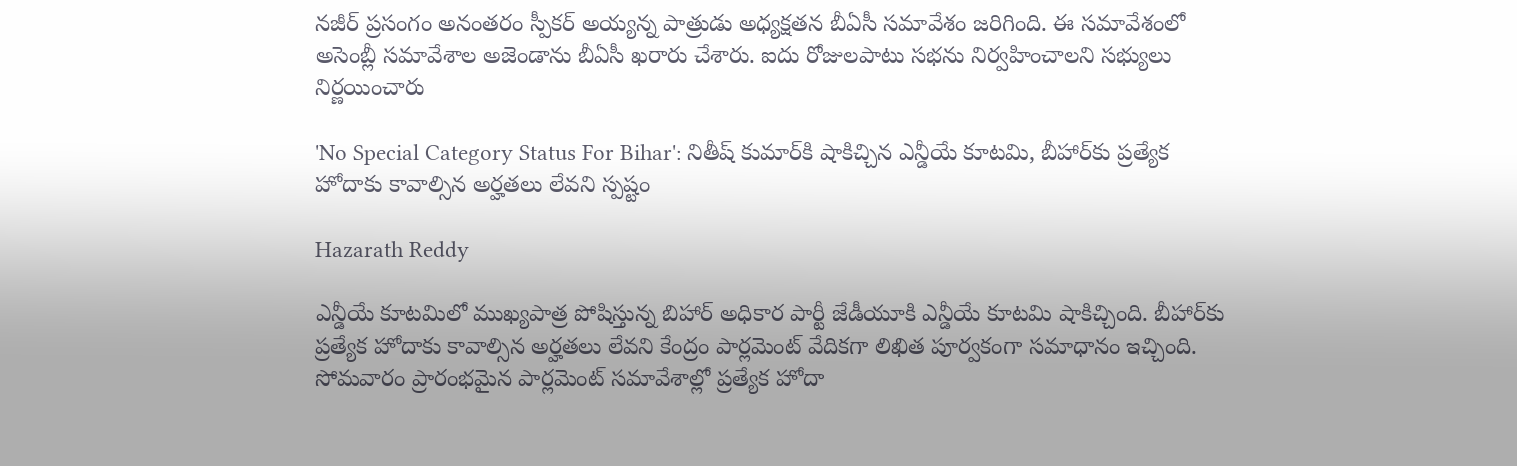నజీర్ ప్రసంగం అనంతరం స్పీకర్ అయ్యన్న పాత్రుడు అధ్యక్షతన బీఏసీ సమావేశం జరిగింది. ఈ సమావేశంలో అసెంబ్లీ సమావేశాల అజెండాను బీఏసీ ఖరారు చేశారు. ఐదు రోజులపాటు సభను నిర్వహించాలని సభ్యులు నిర్ణయించారు

'No Special Category Status For Bihar': నితీష్ కుమార్‌కి షాకిచ్చిన ఎన్డీయే కూటమి, బీహార్‌కు ప్రత్యేక హోదాకు కావాల్సిన అర్హతలు లేవని స్పష్టం

Hazarath Reddy

ఎన్డీయే కూటమిలో ముఖ్యపాత్ర పోషిస్తున్న బిహార్‌ అధికార పార్టీ జేడీయూకి ఎన్డీయే కూటమి షాకిచ్చింది. బీహార్‌కు ప్రత్యేక హోదాకు కావాల్సిన అర్హతలు లేవని కేంద్రం పార్లమెంట్‌ వేదికగా లిఖిత పూర్వకంగా సమాధానం ఇచ్చింది. సోమవారం ప్రారంభమైన పార్లమెంట్ సమావేశాల్లో ప్రత్యేక హోదా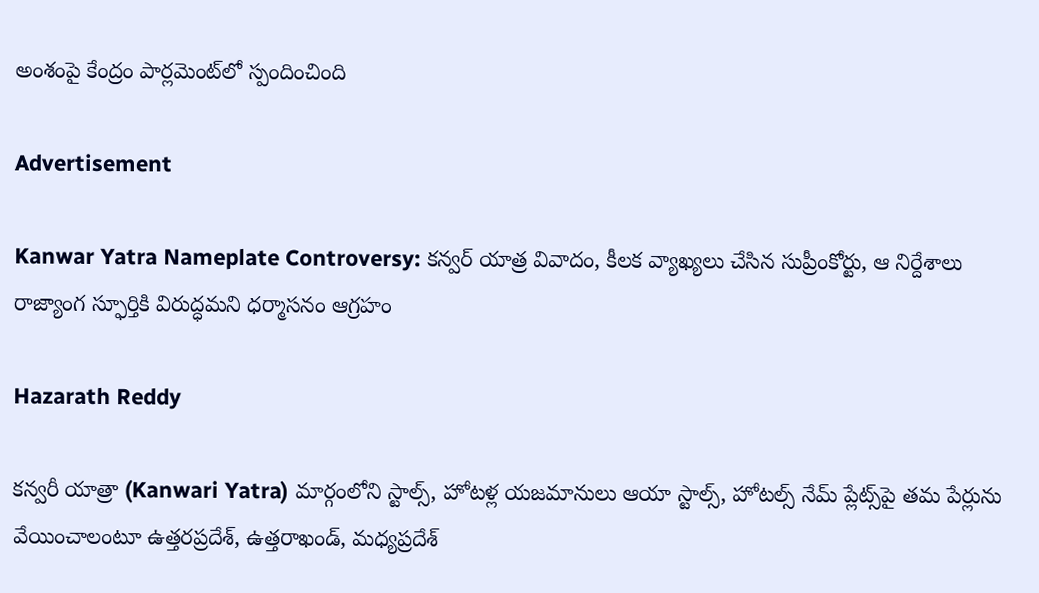అంశంపై కేంద్రం పార్లమెంట్‌లో స్పందించింది

Advertisement

Kanwar Yatra Nameplate Controversy: కన్వర్ యాత్ర వివాదం, కీలక వ్యాఖ్యలు చేసిన సుప్రీంకోర్టు, ఆ నిర్దేశాలు రాజ్యాంగ స్ఫూర్తికి విరుద్ధమని ధర్మాసనం ఆగ్రహం

Hazarath Reddy

కన్వరీ యాత్రా (Kanwari Yatra) మార్గంలోని స్టాల్స్‌, హోటళ్ల యజమానులు ఆయా స్టాల్స్‌, హోటల్స్‌ నేమ్‌ ప్లేట్స్‌పై తమ పేర్లును వేయించాలంటూ ఉత్తరప్రదేశ్‌, ఉత్తరాఖండ్‌, మధ్యప్రదేశ్‌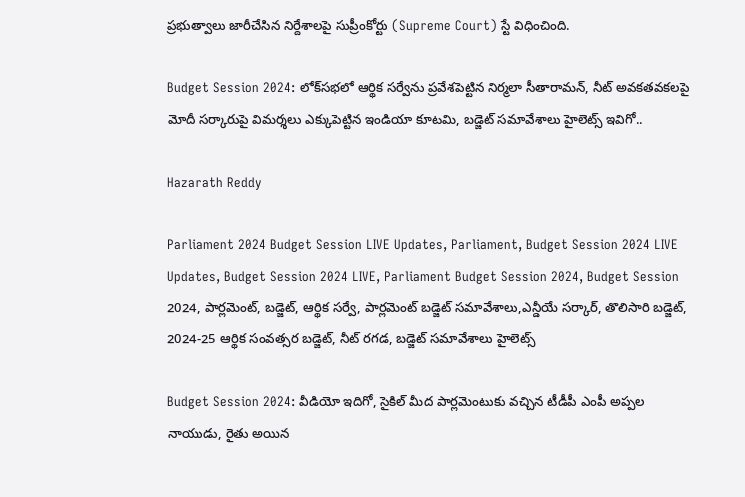ప్రభుత్వాలు జారీచేసిన నిర్దేశాలపై సుప్రీంకోర్టు (Supreme Court) స్టే విధించింది.

Budget Session 2024: లోక్‌సభలో ఆర్థిక సర్వేను ప్రవేశపెట్టిన నిర్మలా సీతారామన్‌, నీట్ అవకతవకలపై మోదీ సర్కారుపై విమర్శలు ఎక్కుపెట్టిన ఇండియా కూటమి, బడ్జెట్‌ సమావేశాలు హైలెట్స్ ఇవిగో..

Hazarath Reddy

Parliament 2024 Budget Session LIVE Updates, Parliament, Budget Session 2024 LIVE Updates, Budget Session 2024 LIVE, Parliament Budget Session 2024, Budget Session 2024, పార్లమెంట్‌, బడ్జెట్‌, ఆర్థిక సర్వే, పార్లమెంట్‌ బడ్జెట్‌ సమావేశాలు,ఎన్డీయే సర్కార్‌, తొలిసారి బడ్జెట్‌, 2024-25 ఆర్థిక సంవత్సర బడ్జెట్, నీట్ రగడ, బడ్జెట్‌ సమావేశాలు హైలెట్స్

Budget Session 2024: వీడియో ఇదిగో, సైకిల్ మీద పార్లమెంటుకు వచ్చిన టీడీపీ ఎంపీ అప్పల నాయుడు, రైతు అయిన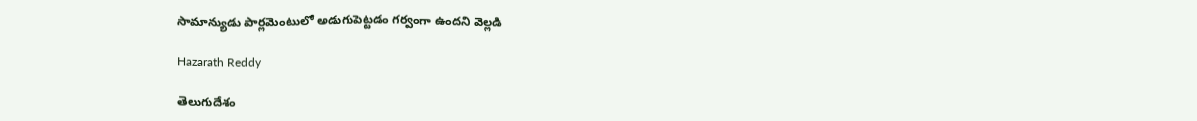సామాన్యుడు పార్లమెంటులో అడుగుపెట్టడం గర్వంగా ఉందని వెల్లడి

Hazarath Reddy

తెలుగుదేశం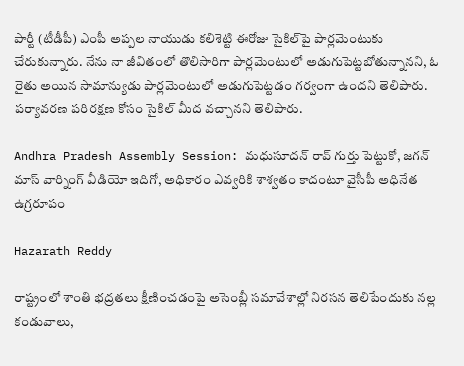పార్టీ (టీడీపీ) ఎంపీ అప్పల నాయుడు కలిశెట్టి ఈరోజు సైకిల్‌పై పార్లమెంటుకు చేరుకున్నారు. నేను నా జీవితంలో తొలిసారిగా పార్లమెంటులో అడుగుపెట్టబోతున్నానని, ఓ రైతు అయిన సామాన్యుడు పార్లమెంటులో అడుగుపెట్టడం గర్వంగా ఉందని తెలిపారు. పర్యావరణ పరిరక్షణ కోసం సైకిల్ మీద వచ్చానని తెలిపారు.

Andhra Pradesh Assembly Session: మధుసూదన్ రావ్ గుర్తు పెట్టుకో, జగన్ మాస్ వార్నింగ్ వీడియో ఇదిగో, అధికారం ఎవ్వరికి శాశ్వతం కాదంటూ వైసీపీ అధినేత ఉగ్రరూపం

Hazarath Reddy

రాష్ట్రంలో శాంతి భద్రతలు క్షీణించడంపై అసెంబ్లీ సమావేశాల్లో నిరసన తెలిపేందుకు నల్ల కండువాలు,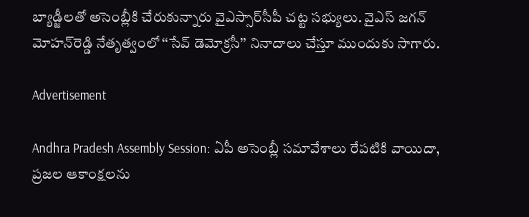బ్యాడ్జీలతో అసెంబ్లీకి చేరుకున్నారు వైఎస్సార్‌సీపీ చట్ట సభ్యులు. వైఎస్‌ జగన్‌ మోహన్‌రెడ్డి నేతృత్వంలో ‘‘సేవ్‌ డెమోక్రసీ’’ నినాదాలు చేస్తూ ముందుకు సాగారు.

Advertisement

Andhra Pradesh Assembly Session: ఏపీ అసెంబ్లీ సమావేశాలు రేపటికి వాయిదా, ప్రజల ఆకాంక్షలను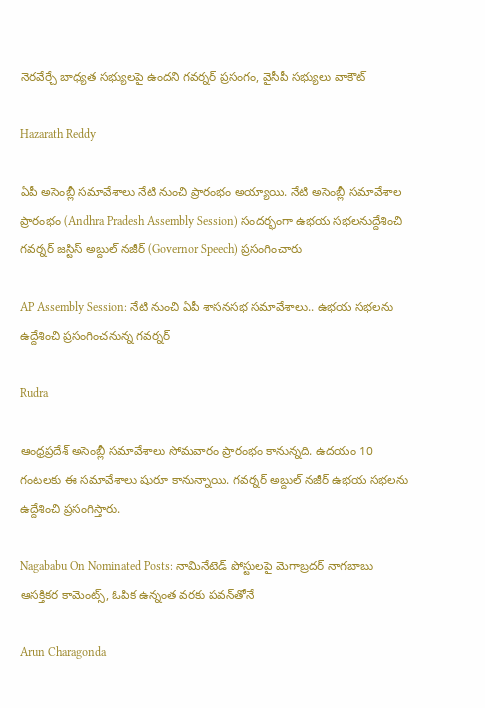నెరవేర్చే బాధ్యత సభ్యులపై ఉందని గవర్నర్ ప్రసంగం, వైసీపీ సభ్యులు వాకౌట్

Hazarath Reddy

ఏపీ అసెంబ్లీ సమావేశాలు నేటి నుంచి ప్రారంభం అయ్యాయి. నేటి అసెంబ్లీ సమావేశాల ప్రారంభం (Andhra Pradesh Assembly Session) సందర్భంగా ఉభయ సభలనుద్దేశించి గవర్నర్ జస్టిస్‌ అబ్దుల్‌ నజీర్‌ (Governor Speech) ప్రసంగించారు

AP Assembly Session: నేటి నుంచి ఏపీ శాసనసభ సమావేశాలు.. ఉభయ సభలను ఉద్దేశించి ప్రసంగించనున్న గవర్నర్

Rudra

ఆంధ్రప్రదేశ్ అసెంబ్లీ సమావేశాలు సోమవారం ప్రారంభం కానున్నది. ఉదయం 10 గంటలకు ఈ సమావేశాలు షురూ కానున్నాయి. గవర్నర్ అబ్దుల్ నజీర్ ఉభయ సభలను ఉద్దేశించి ప్రసంగిస్తారు.

Nagababu On Nominated Posts: నామినేటెడ్ పోస్టులపై మెగాబ్రదర్ నాగబాబు ఆసక్తికర కామెంట్స్, ఓపిక ఉన్నంత వరకు పవన్‌తోనే

Arun Charagonda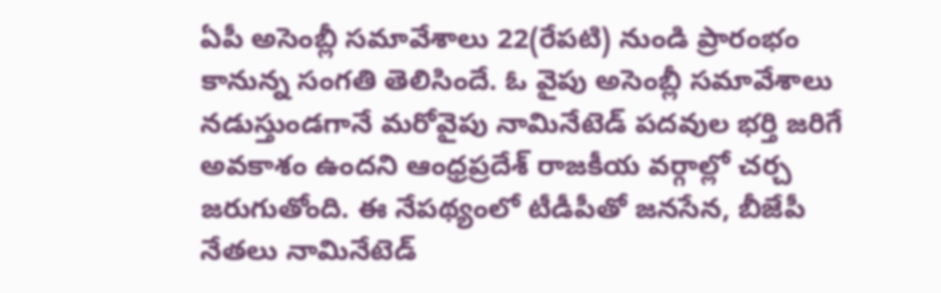ఏపీ అసెంబ్లీ సమావేశాలు 22(రేపటి) నుండి ప్రారంభం కానున్న సంగతి తెలిసిందే. ఓ వైపు అసెంబ్లీ సమావేశాలు నడుస్తుండగానే మరోవైపు నామినేటెడ్ పదవుల భర్తి జరిగే అవకాశం ఉందని ఆంధ్రప్రదేశ్‌ రాజకీయ వర్గాల్లో చర్చ జరుగుతోంది. ఈ నేపథ్యంలో టీడీపీతో జనసేన, బీజేపీ నేతలు నామినేటెడ్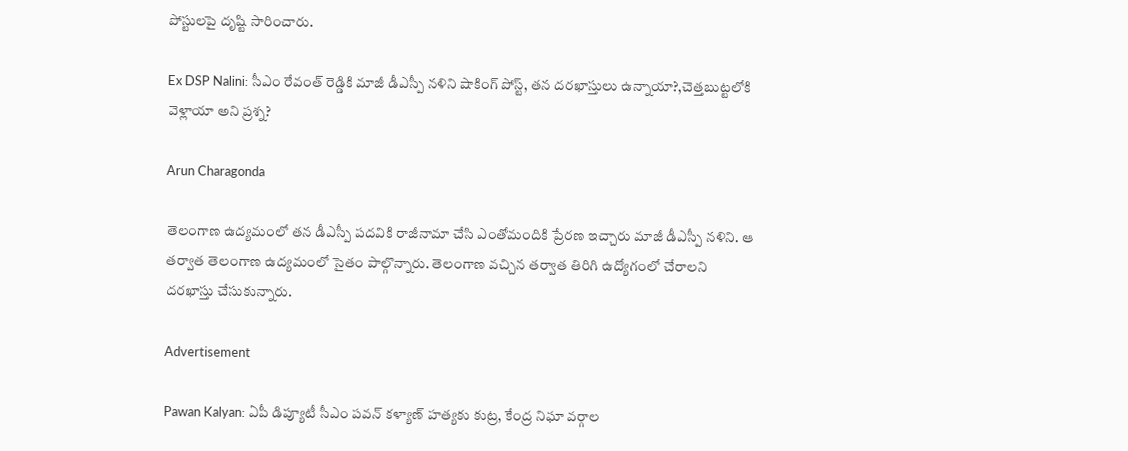పోస్టులపై దృష్టి సారించారు.

Ex DSP Nalini: సీఎం రేవంత్ రెడ్డికి మాజీ డీఎస్పీ నళిని షాకింగ్ పోస్ట్, తన దరఖాస్తులు ఉన్నాయా?,చెత్తబుట్టలోకి వెళ్లాయా అని ప్రశ్న?

Arun Charagonda

తెలంగాణ ఉద్యమంలో తన డీఎస్పీ పదవికి రాజీనామా చేసి ఎంతోమందికి ప్రేరణ ఇచ్చారు మాజీ డీఎస్పీ నళిని. ఆ తర్వాత తెలంగాణ ఉద్యమంలో సైతం పాల్గొన్నారు. తెలంగాణ వచ్చిన తర్వాత తిరిగి ఉద్యోగంలో చేరాలని దరఖాస్తు చేసుకున్నారు.

Advertisement

Pawan Kalyan: ఏపీ డిప్యూటీ సీఎం పవన్‌ కళ్యాణ్‌ హత్యకు కుట్ర, కేంద్ర నిఘా వర్గాల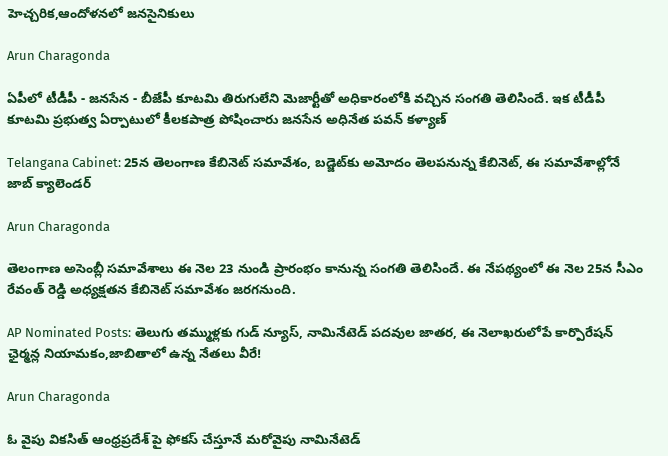హెచ్చరిక,ఆందోళనలో జనసైనికులు

Arun Charagonda

ఏపీలో టీడీపీ - జనసేన - బీజేపీ కూటమి తిరుగులేని మెజార్టీతో అధికారంలోకి వచ్చిన సంగతి తెలిసిందే. ఇక టీడీపీ కూటమి ప్రభుత్వ ఏర్పాటులో కీలకపాత్ర పోషించారు జనసేన అధినేత పవన్ కళ్యాణ్

Telangana Cabinet: 25న తెలంగాణ కేబినెట్ సమావేశం, బడ్జెట్‌కు అమోదం తెలపనున్న కేబినెట్, ఈ సమావేశాల్లోనే జాబ్ క్యాలెండర్

Arun Charagonda

తెలంగాణ అసెంబ్లీ సమావేశాలు ఈ నెల 23 నుండి ప్రారంభం కానున్న సంగతి తెలిసిందే. ఈ నేపథ్యంలో ఈ నెల 25న సీఎం రేవంత్ రెడ్డి అధ్యక్షతన కేబినెట్ సమావేశం జరగనుంది.

AP Nominated Posts: తెలుగు తమ్ముళ్లకు గుడ్ న్యూస్, నామినేటెడ్ పదవుల జాతర, ఈ నెలాఖరులోపే కార్పొరేషన్ ఛైర్మన్ల నియామకం,జాబితాలో ఉన్న నేతలు వీరే!

Arun Charagonda

ఓ వైపు వికసిత్ ఆంధ్రప్రదేశ్ పై ఫోకస్ చేస్తూనే మరోవైపు నామినేటెడ్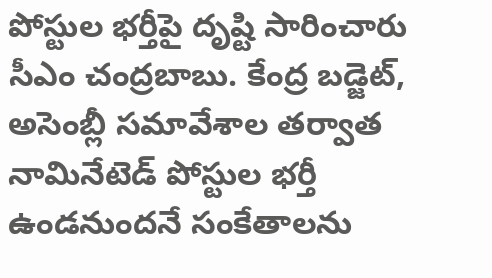పోస్టుల భర్తీపై దృష్టి సారించారు సీఎం చంద్రబాబు. కేంద్ర బడ్జెట్, అసెంబ్లీ సమావేశాల తర్వాత నామినేటెడ్ పోస్టుల భర్తీ ఉండనుందనే సంకేతాలను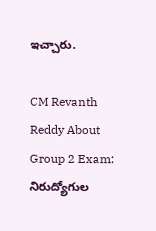ఇచ్చారు.

CM Revanth Reddy About Group 2 Exam: నిరుద్యోగుల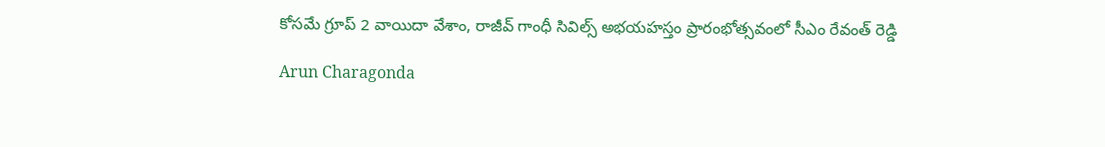కోసమే గ్రూప్ 2 వాయిదా వేశాం, రాజీవ్ గాంధీ సివిల్స్ అభయహస్తం ప్రారంభోత్సవంలో సీఎం రేవంత్ రెడ్డి

Arun Charagonda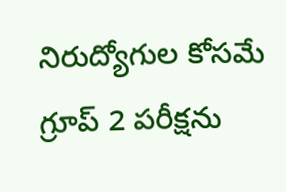నిరుద్యోగుల కోసమే గ్రూప్ 2 పరీక్షను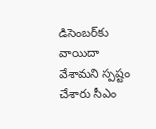డిసెంబర్‌కు వాయిదా వేశామని స్పష్టం చేశారు సీఎం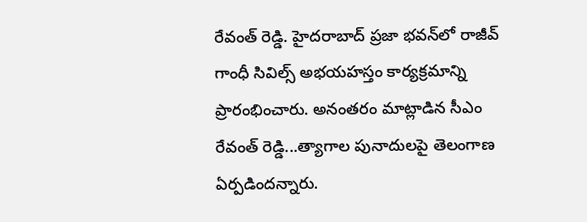రేవంత్ రెడ్డి. హైదరాబాద్ ప్రజా భవన్‌లో రాజీవ్ గాంధీ సివిల్స్ అభయహస్తం కార్యక్రమాన్ని ప్రారంభించారు. అనంతరం మాట్లాడిన సీఎం రేవంత్ రెడ్డి...త్యాగాల పునాదులపై తెలంగాణ ఏర్పడిందన్నారు.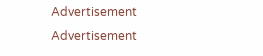Advertisement
Advertisement